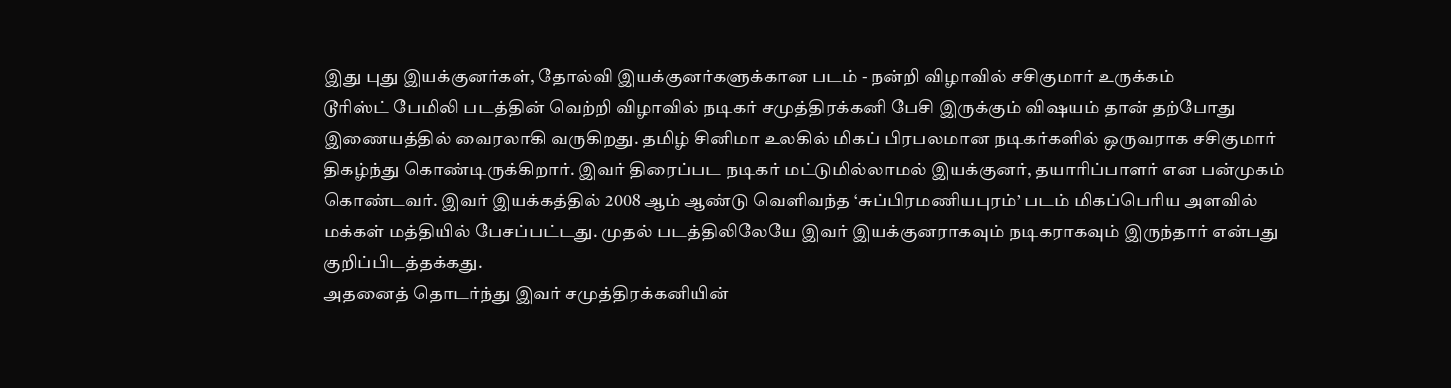இது புது இயக்குனர்கள், தோல்வி இயக்குனர்களுக்கான படம் - நன்றி விழாவில் சசிகுமார் உருக்கம்
டூரிஸ்ட் பேமிலி படத்தின் வெற்றி விழாவில் நடிகர் சமுத்திரக்கனி பேசி இருக்கும் விஷயம் தான் தற்போது இணையத்தில் வைரலாகி வருகிறது. தமிழ் சினிமா உலகில் மிகப் பிரபலமான நடிகர்களில் ஒருவராக சசிகுமார் திகழ்ந்து கொண்டிருக்கிறார். இவர் திரைப்பட நடிகர் மட்டுமில்லாமல் இயக்குனர், தயாரிப்பாளர் என பன்முகம் கொண்டவர். இவர் இயக்கத்தில் 2008 ஆம் ஆண்டு வெளிவந்த ‘சுப்பிரமணியபுரம்’ படம் மிகப்பெரிய அளவில் மக்கள் மத்தியில் பேசப்பட்டது. முதல் படத்திலிலேயே இவர் இயக்குனராகவும் நடிகராகவும் இருந்தார் என்பது குறிப்பிடத்தக்கது.
அதனைத் தொடர்ந்து இவர் சமுத்திரக்கனியின்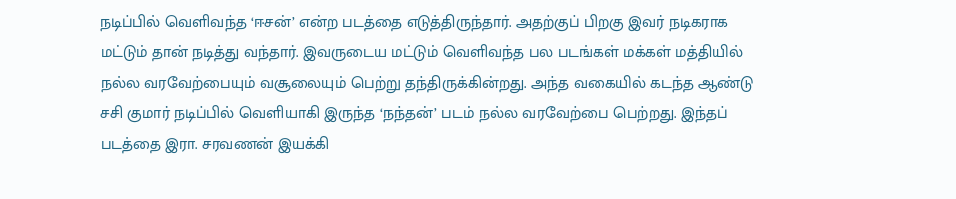நடிப்பில் வெளிவந்த ‘ஈசன்’ என்ற படத்தை எடுத்திருந்தார். அதற்குப் பிறகு இவர் நடிகராக மட்டும் தான் நடித்து வந்தார். இவருடைய மட்டும் வெளிவந்த பல படங்கள் மக்கள் மத்தியில் நல்ல வரவேற்பையும் வசூலையும் பெற்று தந்திருக்கின்றது. அந்த வகையில் கடந்த ஆண்டு சசி குமார் நடிப்பில் வெளியாகி இருந்த ‘நந்தன்’ படம் நல்ல வரவேற்பை பெற்றது. இந்தப் படத்தை இரா. சரவணன் இயக்கி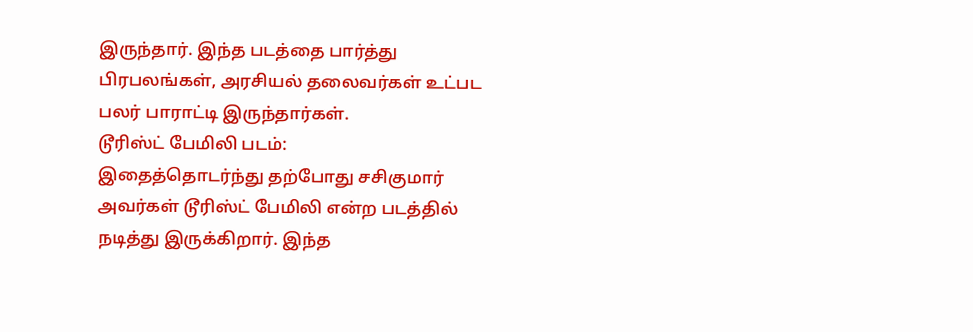இருந்தார். இந்த படத்தை பார்த்து பிரபலங்கள், அரசியல் தலைவர்கள் உட்பட பலர் பாராட்டி இருந்தார்கள்.
டூரிஸ்ட் பேமிலி படம்:
இதைத்தொடர்ந்து தற்போது சசிகுமார் அவர்கள் டூரிஸ்ட் பேமிலி என்ற படத்தில் நடித்து இருக்கிறார். இந்த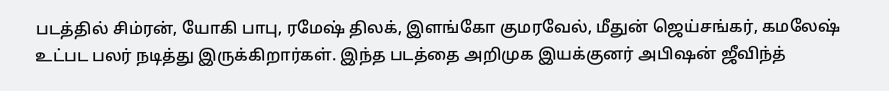படத்தில் சிம்ரன், யோகி பாபு, ரமேஷ் திலக், இளங்கோ குமரவேல், மீதுன் ஜெய்சங்கர், கமலேஷ் உட்பட பலர் நடித்து இருக்கிறார்கள். இந்த படத்தை அறிமுக இயக்குனர் அபிஷன் ஜீவிந்த்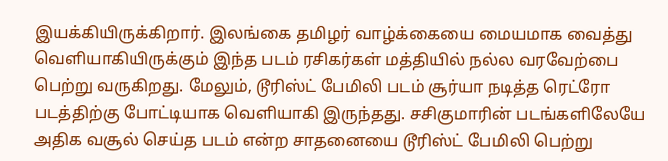இயக்கியிருக்கிறார். இலங்கை தமிழர் வாழ்க்கையை மையமாக வைத்து வெளியாகியிருக்கும் இந்த படம் ரசிகர்கள் மத்தியில் நல்ல வரவேற்பை பெற்று வருகிறது. மேலும், டூரிஸ்ட் பேமிலி படம் சூர்யா நடித்த ரெட்ரோ படத்திற்கு போட்டியாக வெளியாகி இருந்தது. சசிகுமாரின் படங்களிலேயே அதிக வசூல் செய்த படம் என்ற சாதனையை டூரிஸ்ட் பேமிலி பெற்று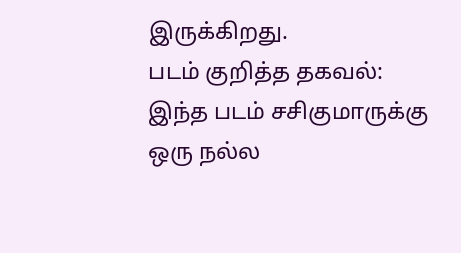இருக்கிறது.
படம் குறித்த தகவல்:
இந்த படம் சசிகுமாருக்கு ஒரு நல்ல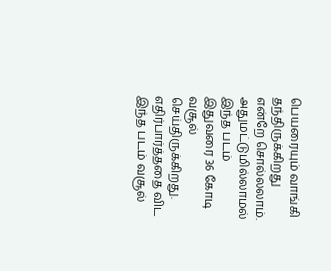பெயரையும் வாங்கி தந்திருக்கிறது என்றே சொல்லலாம்.
அதுமட்டுமில்லாமல் இந்த படம் இதுவரை 36 கோடி வசூல் செய்திருக்கிறது. எதிர்பார்த்ததை விட இந்த படம் வசூல்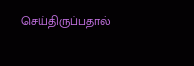செய்திருப்பதால்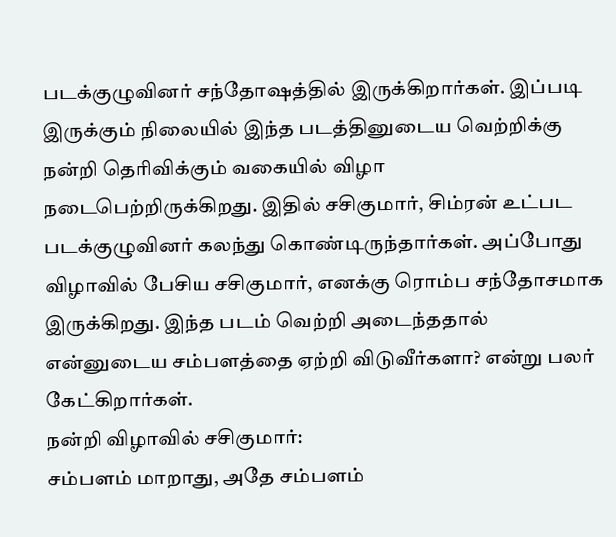படக்குழுவினர் சந்தோஷத்தில் இருக்கிறார்கள். இப்படி இருக்கும் நிலையில் இந்த படத்தினுடைய வெற்றிக்கு நன்றி தெரிவிக்கும் வகையில் விழா நடைபெற்றிருக்கிறது. இதில் சசிகுமார், சிம்ரன் உட்பட படக்குழுவினர் கலந்து கொண்டிருந்தார்கள். அப்போது விழாவில் பேசிய சசிகுமார், எனக்கு ரொம்ப சந்தோசமாக இருக்கிறது. இந்த படம் வெற்றி அடைந்ததால் என்னுடைய சம்பளத்தை ஏற்றி விடுவீர்களா? என்று பலர் கேட்கிறார்கள்.
நன்றி விழாவில் சசிகுமார்:
சம்பளம் மாறாது, அதே சம்பளம்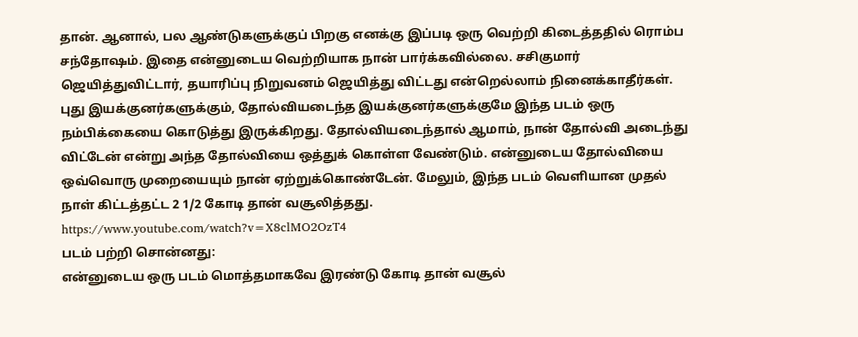தான். ஆனால், பல ஆண்டுகளுக்குப் பிறகு எனக்கு இப்படி ஒரு வெற்றி கிடைத்ததில் ரொம்ப சந்தோஷம். இதை என்னுடைய வெற்றியாக நான் பார்க்கவில்லை. சசிகுமார் ஜெயித்துவிட்டார், தயாரிப்பு நிறுவனம் ஜெயித்து விட்டது என்றெல்லாம் நினைக்காதீர்கள். புது இயக்குனர்களுக்கும், தோல்வியடைந்த இயக்குனர்களுக்குமே இந்த படம் ஒரு நம்பிக்கையை கொடுத்து இருக்கிறது. தோல்வியடைந்தால் ஆமாம், நான் தோல்வி அடைந்து விட்டேன் என்று அந்த தோல்வியை ஒத்துக் கொள்ள வேண்டும். என்னுடைய தோல்வியை ஒவ்வொரு முறையையும் நான் ஏற்றுக்கொண்டேன். மேலும், இந்த படம் வெளியான முதல் நாள் கிட்டத்தட்ட 2 1/2 கோடி தான் வசூலித்தது.
https://www.youtube.com/watch?v=X8clMO2OzT4
படம் பற்றி சொன்னது:
என்னுடைய ஒரு படம் மொத்தமாகவே இரண்டு கோடி தான் வசூல்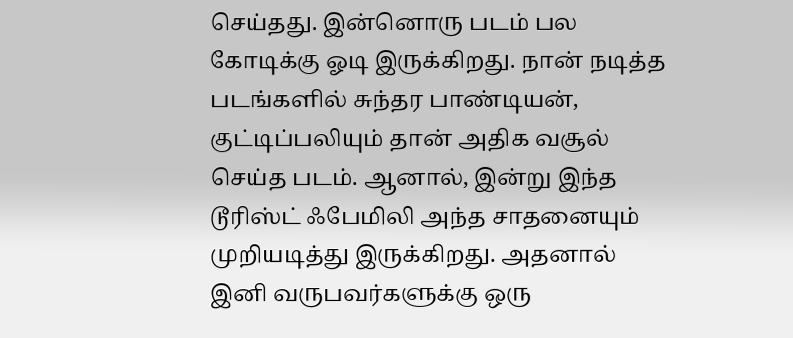செய்தது. இன்னொரு படம் பல கோடிக்கு ஓடி இருக்கிறது. நான் நடித்த படங்களில் சுந்தர பாண்டியன், குட்டிப்பலியும் தான் அதிக வசூல் செய்த படம். ஆனால், இன்று இந்த டூரிஸ்ட் ஃபேமிலி அந்த சாதனையும் முறியடித்து இருக்கிறது. அதனால் இனி வருபவர்களுக்கு ஒரு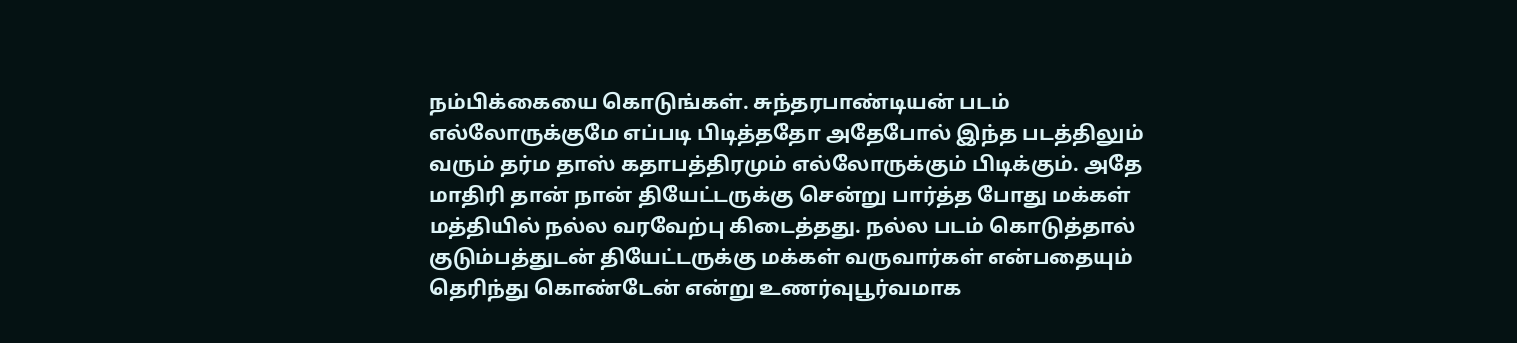நம்பிக்கையை கொடுங்கள். சுந்தரபாண்டியன் படம் எல்லோருக்குமே எப்படி பிடித்ததோ அதேபோல் இந்த படத்திலும் வரும் தர்ம தாஸ் கதாபத்திரமும் எல்லோருக்கும் பிடிக்கும். அதே மாதிரி தான் நான் தியேட்டருக்கு சென்று பார்த்த போது மக்கள் மத்தியில் நல்ல வரவேற்பு கிடைத்தது. நல்ல படம் கொடுத்தால் குடும்பத்துடன் தியேட்டருக்கு மக்கள் வருவார்கள் என்பதையும் தெரிந்து கொண்டேன் என்று உணர்வுபூர்வமாக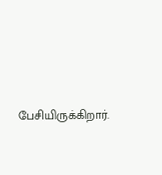பேசியிருக்கிறார்.